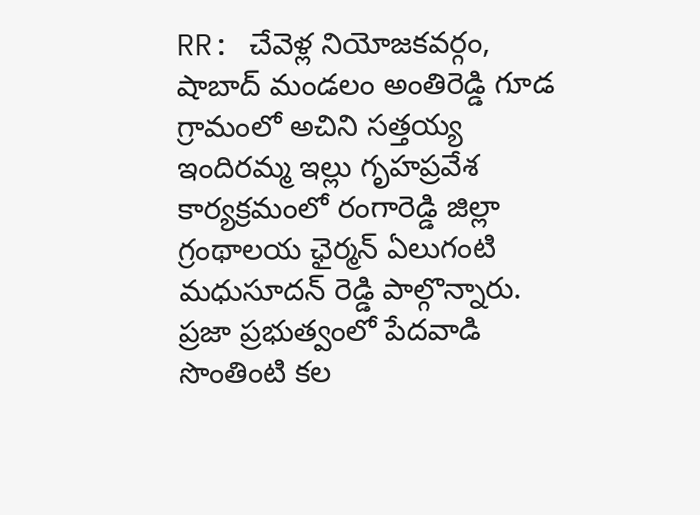RR: చేవెళ్ల నియోజకవర్గం, షాబాద్ మండలం అంతిరెడ్డి గూడ గ్రామంలో అచిని సత్తయ్య ఇందిరమ్మ ఇల్లు గృహప్రవేశ కార్యక్రమంలో రంగారెడ్డి జిల్లా గ్రంథాలయ ఛైర్మన్ ఏలుగంటి మధుసూదన్ రెడ్డి పాల్గొన్నారు. ప్రజా ప్రభుత్వంలో పేదవాడి సొంతింటి కల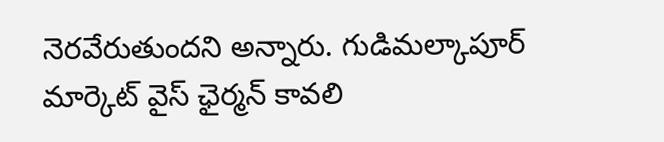నెరవేరుతుందని అన్నారు. గుడిమల్కాపూర్ మార్కెట్ వైస్ ఛైర్మన్ కావలి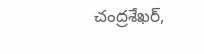చంద్రశేఖర్,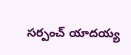సర్పంచ్ యాదయ్య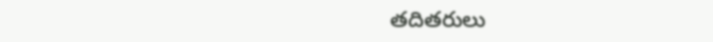తదితరులు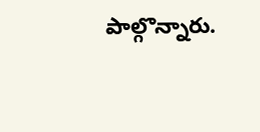పాల్గొన్నారు.